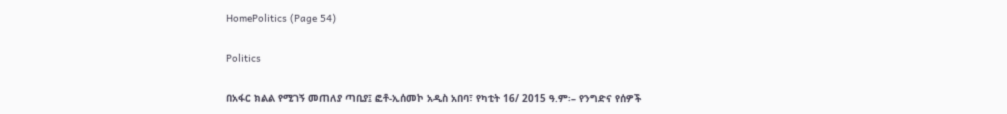HomePolitics (Page 54)

Politics

በአፋር ክልል የሚገኝ መጠለያ ጣቢያ፤ ፎቶ-ኢሰመኮ አዲስ አበባ፣ የካቲት 16/ 2015 ዓ.ም፡– የንግድና የሰዎች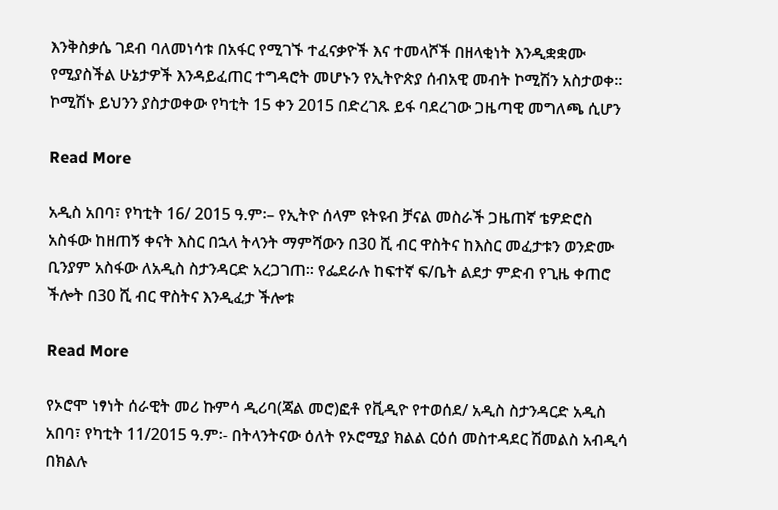እንቅስቃሴ ገደብ ባለመነሳቱ በአፋር የሚገኙ ተፈናቃዮች እና ተመላሾች በዘላቂነት እንዲቋቋሙ የሚያስችል ሁኔታዎች እንዳይፈጠር ተግዳሮት መሆኑን የኢትዮጵያ ሰብአዊ መብት ኮሚሽን አስታወቀ፡፡ ኮሚሽኑ ይህንን ያስታወቀው የካቲት 15 ቀን 2015 በድረገጹ ይፋ ባደረገው ጋዜጣዊ መግለጫ ሲሆን

Read More

አዲስ አበባ፣ የካቲት 16/ 2015 ዓ.ም፡– የኢትዮ ሰላም ዩትዩብ ቻናል መስራች ጋዜጠኛ ቴዎድሮስ አስፋው ከዘጠኝ ቀናት እስር በኋላ ትላንት ማምሻውን በ30 ሺ ብር ዋስትና ከእስር መፈታቱን ወንድሙ ቢንያም አስፋው ለአዲስ ስታንዳርድ አረጋገጠ፡፡ የፌደራሉ ከፍተኛ ፍ/ቤት ልደታ ምድብ የጊዜ ቀጠሮ ችሎት በ30 ሺ ብር ዋስትና እንዲፈታ ችሎቱ

Read More

የኦሮሞ ነፃነት ሰራዊት መሪ ኩምሳ ዲሪባ(ጃል መሮ)ፎቶ የቪዲዮ የተወሰደ/ አዲስ ስታንዳርድ አዲስ አበባ፣ የካቲት 11/2015 ዓ.ም፡- በትላንትናው ዕለት የኦሮሚያ ክልል ርዕሰ መስተዳደር ሽመልስ አብዲሳ በክልሉ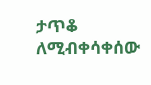ታጥቆ ለሚብቀሳቀሰው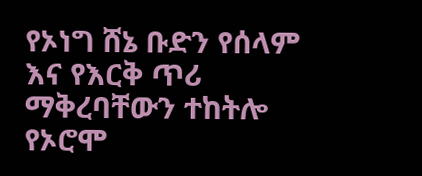የኦነግ ሸኔ ቡድን የሰላም እና የእርቅ ጥሪ ማቅረባቸውን ተከትሎ የኦሮሞ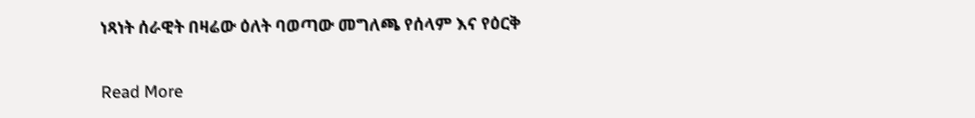ነጻነት ሰራዊት በዛሬው ዕለት ባወጣው መግለጫ የሰላም እና የዕርቅ

Read More